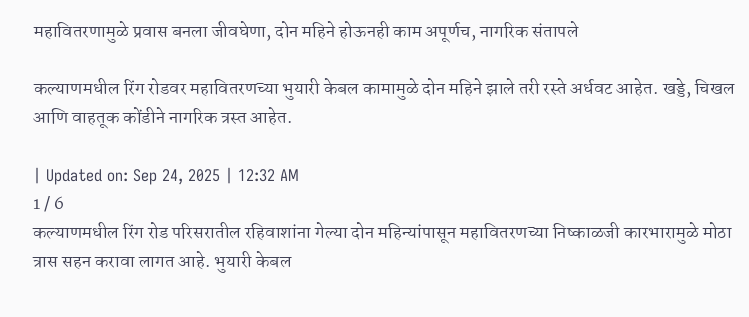महावितरणामुळे प्रवास बनला जीवघेणा, दोन महिने होऊनही काम अपूर्णच, नागरिक संतापले

कल्याणमधील रिंग रोडवर महावितरणच्या भुयारी केबल कामामुळे दोन महिने झाले तरी रस्ते अर्धवट आहेत. खड्डे, चिखल आणि वाहतूक कोंडीने नागरिक त्रस्त आहेत.

| Updated on: Sep 24, 2025 | 12:32 AM
1 / 6
कल्याणमधील रिंग रोड परिसरातील रहिवाशांना गेल्या दोन महिन्यांपासून महावितरणच्या निष्काळजी कारभारामुळे मोठा त्रास सहन करावा लागत आहे. भुयारी केबल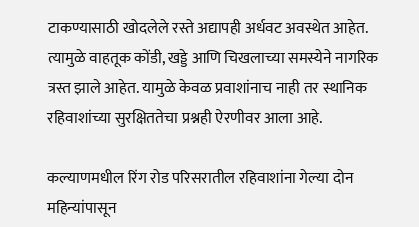टाकण्यासाठी खोदलेले रस्ते अद्यापही अर्धवट अवस्थेत आहेत. त्यामुळे वाहतूक कोंडी, खड्डे आणि चिखलाच्या समस्येने नागरिक त्रस्त झाले आहेत. यामुळे केवळ प्रवाशांनाच नाही तर स्थानिक रहिवाशांच्या सुरक्षिततेचा प्रश्नही ऐरणीवर आला आहे.

कल्याणमधील रिंग रोड परिसरातील रहिवाशांना गेल्या दोन महिन्यांपासून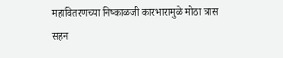महावितरणच्या निष्काळजी कारभारामुळे मोठा त्रास सहन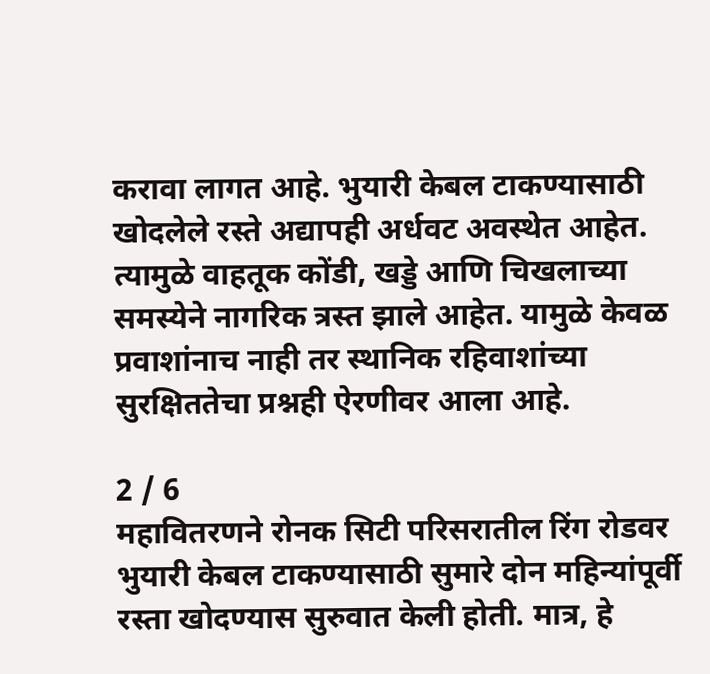करावा लागत आहे. भुयारी केबल टाकण्यासाठी खोदलेले रस्ते अद्यापही अर्धवट अवस्थेत आहेत. त्यामुळे वाहतूक कोंडी, खड्डे आणि चिखलाच्या समस्येने नागरिक त्रस्त झाले आहेत. यामुळे केवळ प्रवाशांनाच नाही तर स्थानिक रहिवाशांच्या सुरक्षिततेचा प्रश्नही ऐरणीवर आला आहे.

2 / 6
महावितरणने रोनक सिटी परिसरातील रिंग रोडवर भुयारी केबल टाकण्यासाठी सुमारे दोन महिन्यांपूर्वी रस्ता खोदण्यास सुरुवात केली होती. मात्र, हे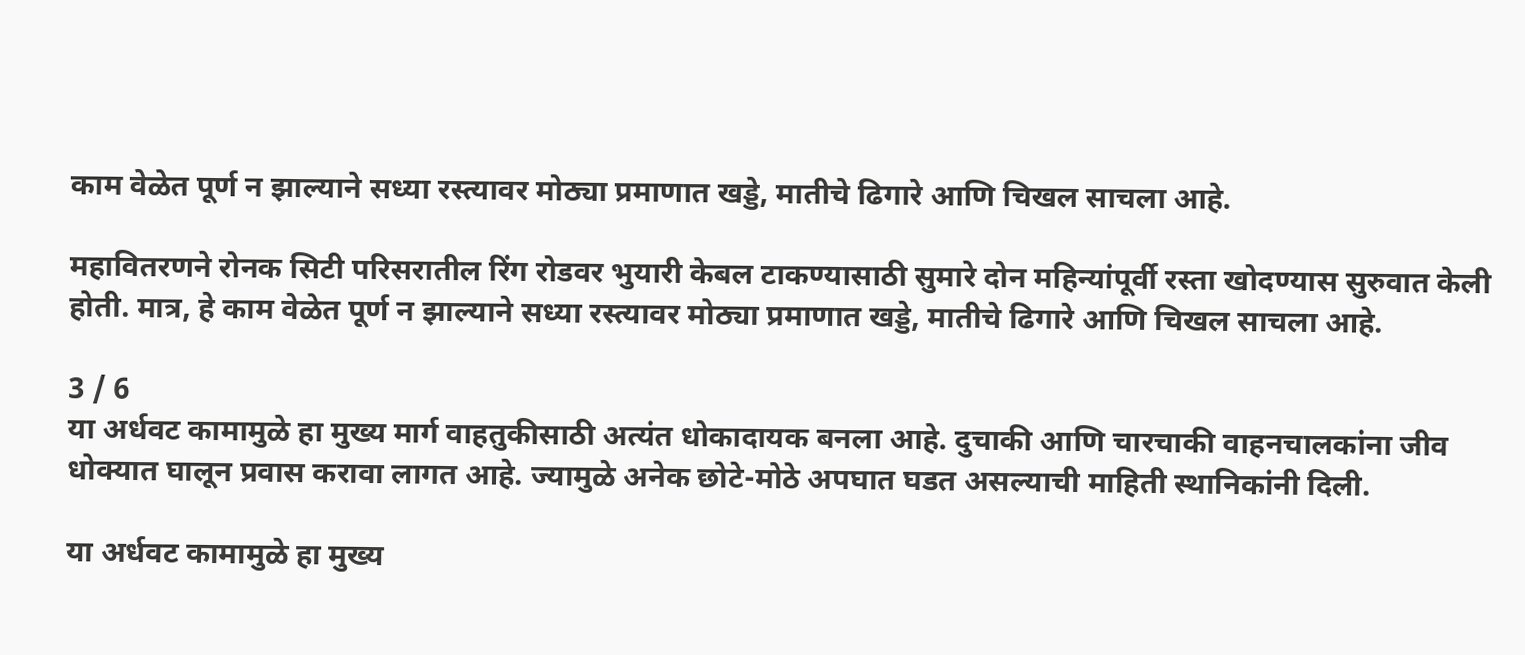काम वेळेत पूर्ण न झाल्याने सध्या रस्त्यावर मोठ्या प्रमाणात खड्डे, मातीचे ढिगारे आणि चिखल साचला आहे.

महावितरणने रोनक सिटी परिसरातील रिंग रोडवर भुयारी केबल टाकण्यासाठी सुमारे दोन महिन्यांपूर्वी रस्ता खोदण्यास सुरुवात केली होती. मात्र, हे काम वेळेत पूर्ण न झाल्याने सध्या रस्त्यावर मोठ्या प्रमाणात खड्डे, मातीचे ढिगारे आणि चिखल साचला आहे.

3 / 6
या अर्धवट कामामुळे हा मुख्य मार्ग वाहतुकीसाठी अत्यंत धोकादायक बनला आहे. दुचाकी आणि चारचाकी वाहनचालकांना जीव धोक्यात घालून प्रवास करावा लागत आहे. ज्यामुळे अनेक छोटे-मोठे अपघात घडत असल्याची माहिती स्थानिकांनी दिली.

या अर्धवट कामामुळे हा मुख्य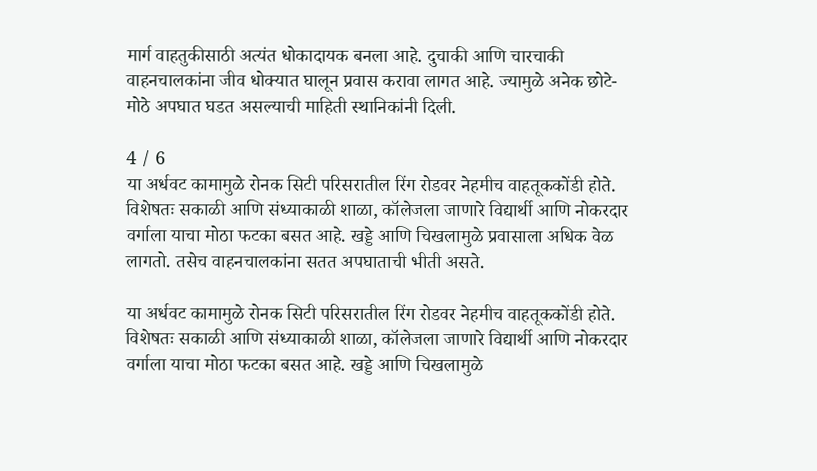मार्ग वाहतुकीसाठी अत्यंत धोकादायक बनला आहे. दुचाकी आणि चारचाकी वाहनचालकांना जीव धोक्यात घालून प्रवास करावा लागत आहे. ज्यामुळे अनेक छोटे-मोठे अपघात घडत असल्याची माहिती स्थानिकांनी दिली.

4 / 6
या अर्धवट कामामुळे रोनक सिटी परिसरातील रिंग रोडवर नेहमीच वाहतूककोंडी होते. विशेषतः सकाळी आणि संध्याकाळी शाळा, कॉलेजला जाणारे विद्यार्थी आणि नोकरदार वर्गाला याचा मोठा फटका बसत आहे. खड्डे आणि चिखलामुळे प्रवासाला अधिक वेळ लागतो. तसेच वाहनचालकांना सतत अपघाताची भीती असते.

या अर्धवट कामामुळे रोनक सिटी परिसरातील रिंग रोडवर नेहमीच वाहतूककोंडी होते. विशेषतः सकाळी आणि संध्याकाळी शाळा, कॉलेजला जाणारे विद्यार्थी आणि नोकरदार वर्गाला याचा मोठा फटका बसत आहे. खड्डे आणि चिखलामुळे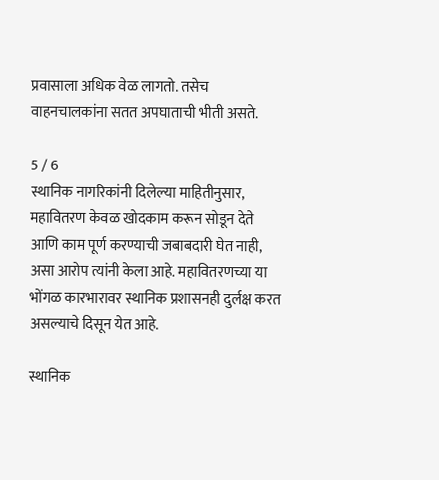प्रवासाला अधिक वेळ लागतो. तसेच वाहनचालकांना सतत अपघाताची भीती असते.

5 / 6
स्थानिक नागरिकांनी दिलेल्या माहितीनुसार, महावितरण केवळ खोदकाम करून सोडून देते आणि काम पूर्ण करण्याची जबाबदारी घेत नाही, असा आरोप त्यांनी केला आहे. महावितरणच्या या भोंगळ कारभारावर स्थानिक प्रशासनही दुर्लक्ष करत असल्याचे दिसून येत आहे.

स्थानिक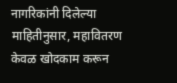नागरिकांनी दिलेल्या माहितीनुसार, महावितरण केवळ खोदकाम करून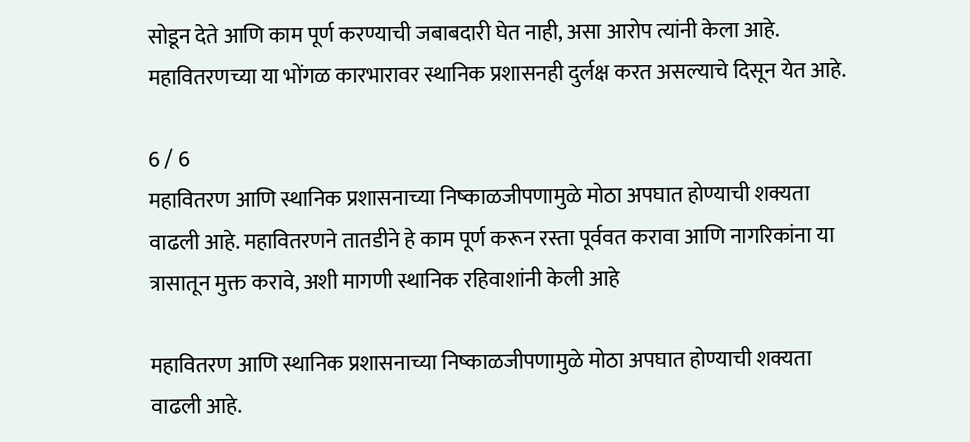सोडून देते आणि काम पूर्ण करण्याची जबाबदारी घेत नाही, असा आरोप त्यांनी केला आहे. महावितरणच्या या भोंगळ कारभारावर स्थानिक प्रशासनही दुर्लक्ष करत असल्याचे दिसून येत आहे.

6 / 6
महावितरण आणि स्थानिक प्रशासनाच्या निष्काळजीपणामुळे मोठा अपघात होण्याची शक्यता वाढली आहे. महावितरणने तातडीने हे काम पूर्ण करून रस्ता पूर्ववत करावा आणि नागरिकांना या त्रासातून मुक्त करावे, अशी मागणी स्थानिक रहिवाशांनी केली आहे

महावितरण आणि स्थानिक प्रशासनाच्या निष्काळजीपणामुळे मोठा अपघात होण्याची शक्यता वाढली आहे.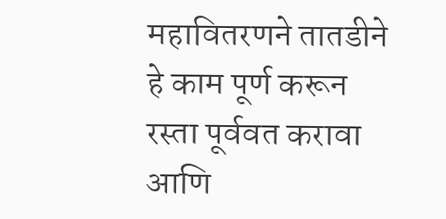महावितरणने तातडीने हे काम पूर्ण करून रस्ता पूर्ववत करावा आणि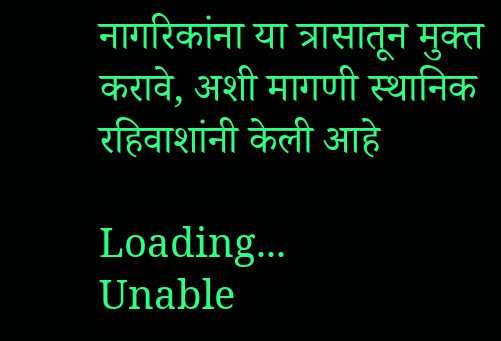नागरिकांना या त्रासातून मुक्त करावे, अशी मागणी स्थानिक रहिवाशांनी केली आहे

Loading...
Unable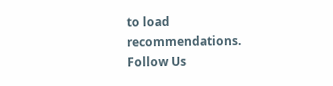to load recommendations.
Follow Us